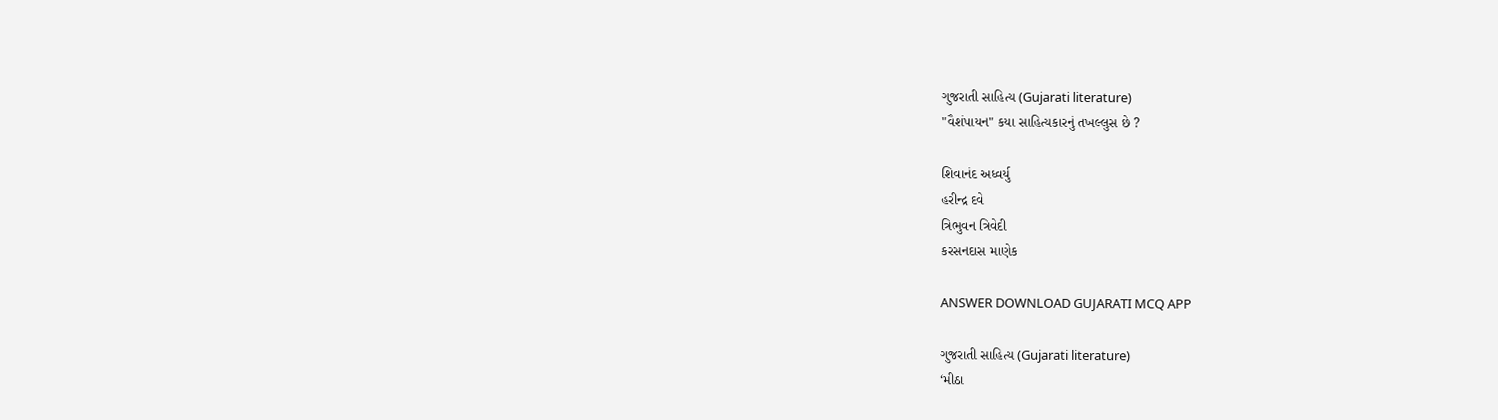ગુજરાતી સાહિત્ય (Gujarati literature)
"વૈશંપાયન" કયા સાહિત્યકારનું તખલ્લુસ છે ?

શિવાનંદ અધ્વર્યુ
હરીન્દ્ર દવે
ત્રિભુવન ત્રિવેદી
કરસનદાસ માણેક

ANSWER DOWNLOAD GUJARATI MCQ APP

ગુજરાતી સાહિત્ય (Gujarati literature)
‘મીઠા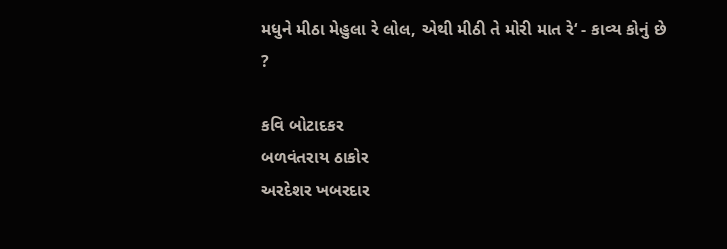મધુને મીઠા મેહુલા રે લોલ, એથી મીઠી તે મોરી માત રે‘ - કાવ્ય કોનું છે ?

કવિ બોટાદકર
બળવંતરાય ઠાકોર
અરદેશર ખબરદાર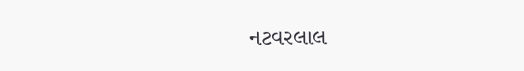નટવરલાલ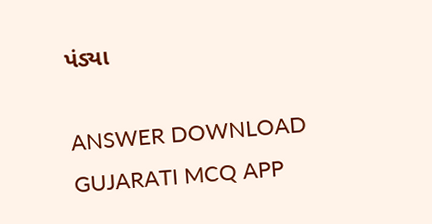પંડ્યા

ANSWER DOWNLOAD GUJARATI MCQ APP